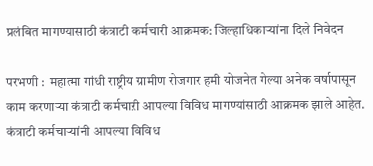प्रलंबित मागण्यासाठी कंत्राटी कर्मचारी आक्रमक: जिल्हाधिकाऱ्यांना दिले निवेदन

परभणी :  महात्मा गांधी राष्ट्रीय ग्रामीण रोजगार हमी योजनेत गेल्या अनेक वर्षापासून काम करणाऱ्या कंत्राटी कर्मचाऱी आपल्या विविध मागण्यांसाठी आक्रमक झाले आहेत. कंत्राटी कर्मचाऱ्यांनी आपल्या विविध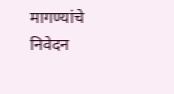मागण्यांचे निवेदन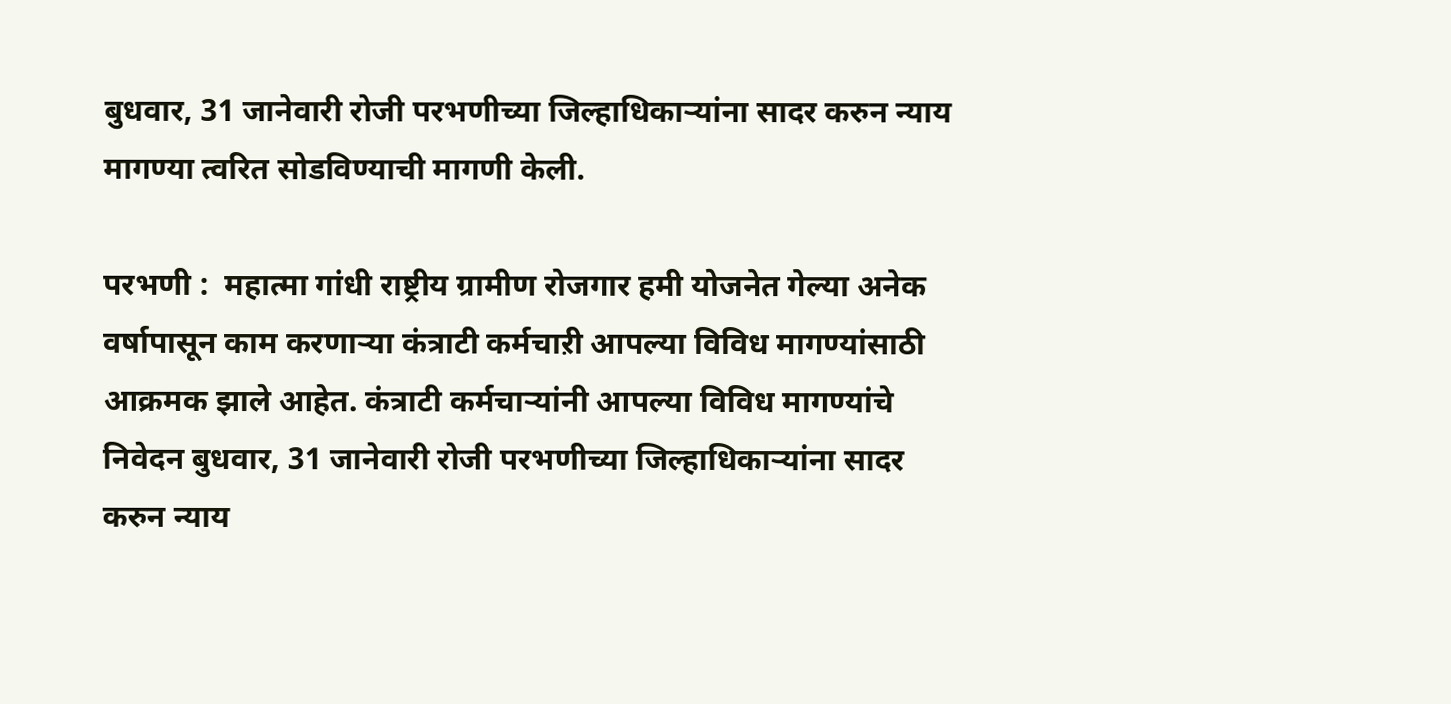बुधवार, 31 जानेवारी रोजी परभणीच्या जिल्हाधिकाऱ्यांना सादर करुन न्याय मागण्या त्वरित सोडविण्याची मागणी केली.

परभणी :  महात्मा गांधी राष्ट्रीय ग्रामीण रोजगार हमी योजनेत गेल्या अनेक वर्षापासून काम करणाऱ्या कंत्राटी कर्मचाऱी आपल्या विविध मागण्यांसाठी आक्रमक झाले आहेत. कंत्राटी कर्मचाऱ्यांनी आपल्या विविध मागण्यांचे निवेदन बुधवार, 31 जानेवारी रोजी परभणीच्या जिल्हाधिकाऱ्यांना सादर करुन न्याय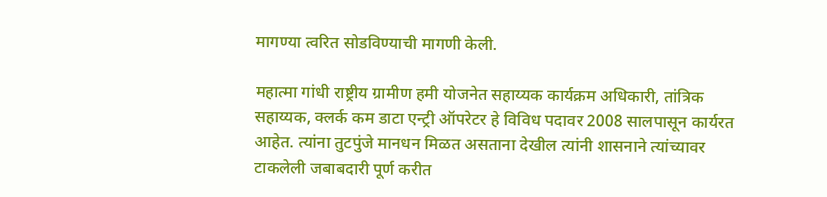मागण्या त्वरित सोडविण्याची मागणी केली.

महात्मा गांधी राष्ट्रीय ग्रामीण हमी योजनेत सहाय्यक कार्यक्रम अधिकारी, तांत्रिक सहाय्यक, क्लर्क कम डाटा एन्ट्री ऑपरेटर हे विविध पदावर 2008 सालपासून कार्यरत आहेत. त्यांना तुटपुंजे मानधन मिळत असताना देखील त्यांनी शासनाने त्यांच्यावर टाकलेली जबाबदारी पूर्ण करीत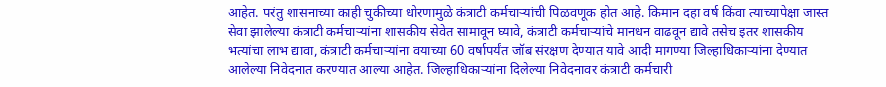आहेत. परंतु शासनाच्या काही चुकीच्या धोरणामुळे कंत्राटी कर्मचाऱ्यांची पिळवणूक होत आहे. किमान दहा वर्ष किंवा त्याच्यापेक्षा जास्त सेवा झालेल्या कंत्राटी कर्मचाऱ्यांना शासकीय सेवेत सामावून घ्यावे, कंत्राटी कर्मचाऱ्यांचे मानधन वाढवून द्यावे तसेच इतर शासकीय भत्यांचा लाभ द्यावा, कंत्राटी कर्मचाऱ्यांना वयाच्या 60 वर्षापर्यंत जॉब संरक्षण देण्यात यावे आदी मागण्या जिल्हाधिकाऱ्यांना देण्यात आलेल्या निवेदनात करण्यात आल्या आहेत. जिल्हाधिकाऱ्यांना दिलेल्या निवेदनावर कंत्राटी कर्मचारी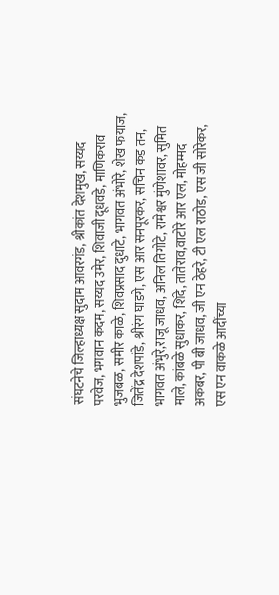संघटनेचे जिल्हाध्यक्ष सुदाम आवरगंड, श्रीकांत देशमुख, सय्यद परवेज, भगवान कदम, सय्यद उमेर, शिवाजी दूधवडे, माणिकराव भुजबळ, समीर काळे, शिवप्रसाद दुधाटे, भागवत अंभोरे, शेख फयाज, जितेंद्र देशपांडे, श्रीरंग घाडगे, एस आर सनपूरकर, सचिन कड तन, भागवत अंभुरे,राजू जाधव, अनिल तिगोटे, रामेश्वर मुंणेशावर, सुमित माले, कांबळे सुधाकर, शिंदे, तातेराव,वाटोरे आर एल, मोहम्मद अकबर, पी बी जाधव, जी एन ठेहरे, टी एल राठोड, एस जी सोरेकर, एस एन वाकळे आदींच्या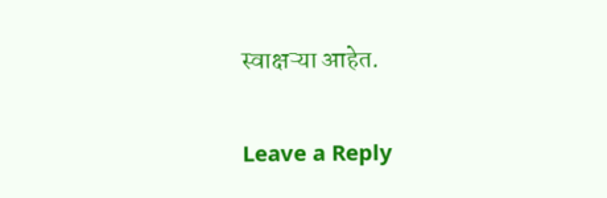स्वाक्षऱ्या आहेत.

Leave a Reply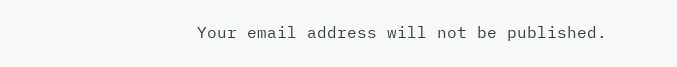Your email address will not be published.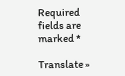Required fields are marked *

Translate »